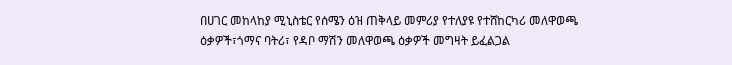በሀገር መከላከያ ሚኒስቴር የሰሜን ዕዝ ጠቅላይ መምሪያ የተለያዩ የተሸከርካሪ መለዋወጫ ዕቃዎች፣ጎማና ባትሪ፣ የዳቦ ማሽን መለዋወጫ ዕቃዎች መግዛት ይፈልጋል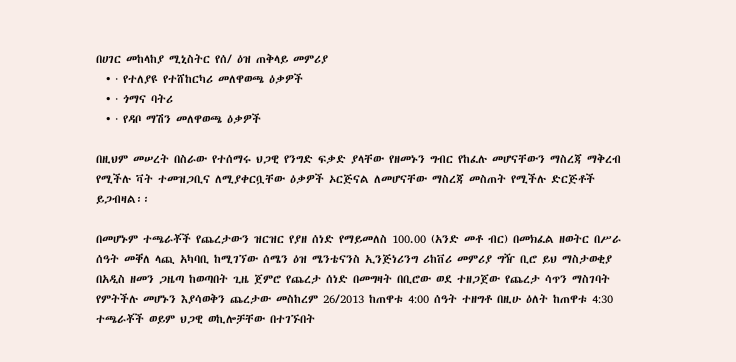በሀገር መከላከያ ሚኒስትር የሰ/ ዕዝ ጠቅላይ መምሪያ
  • · የተለያዩ የተሸከርካሪ መለዋወጫ ዕቃዎች
  • · ጎማና ባትሪ
  • · የዳቦ ማሽን መለዋወጫ ዕቃዎች

በዚህም መሠረት በስራው የተሰማሩ ህጋዊ የንግድ ፍቃድ ያላቸው የዘመኑን ግብር የከፈሉ መሆናቸውን ማስረጃ ማቅረብ የሚችሉ ቫት ተመዝጋቢና ለሚያቀርቧቸው ዕቃዎች ኦርጅናል ለመሆናቸው ማስረጃ መስጠት የሚችሉ ድርጅቶች ይጋብዛል፡፡

በመሆኑም ተጫራቾች የጨረታውን ዝርዝር የያዘ ሰነድ የማይመለስ 100.00 (አንድ መቶ ብር) በመክፈል ዘወትር በሥራ ሰዓት መቐለ ላጪ አካባቢ ከሚገኘው ሰሜን ዕዝ ሜንቴናንስ ኢንጅነሪንግ ሪከቨሪ መምሪያ ግዥ ቢሮ ይህ ማስታወቂያ በአዲስ ዘመን ጋዜጣ ከወጣበት ጊዜ ጀምሮ የጨረታ ሰነድ በመግዛት በቢሮው ወደ ተዘጋጀው የጨረታ ሳጥን ማስገባት የምትችሉ መሆኑን እያሳወቅን ጨረታው መስከረም 26/2013 ከጠዋቱ 4:00 ሰዓት ተዘግቶ በዚሁ ዕለት ከጠዋቱ 4:30 ተጫራቾች ወይም ህጋዊ ወኪሎቻቸው በተገኙበት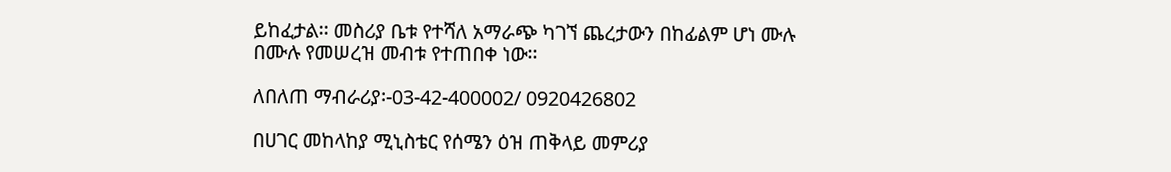ይከፈታል፡፡ መስሪያ ቤቱ የተሻለ አማራጭ ካገኘ ጨረታውን በከፊልም ሆነ ሙሉ በሙሉ የመሠረዝ መብቱ የተጠበቀ ነው፡፡

ለበለጠ ማብራሪያ፡-03-42-400002/ 0920426802

በሀገር መከላከያ ሚኒስቴር የሰሜን ዕዝ ጠቅላይ መምሪያ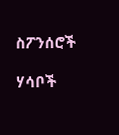ስፖንሰሮች

ሃሳቦች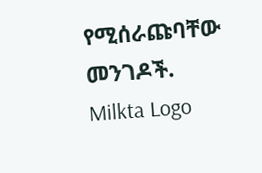የሚሰራጩባቸው መንገዶች.
Milkta Logo